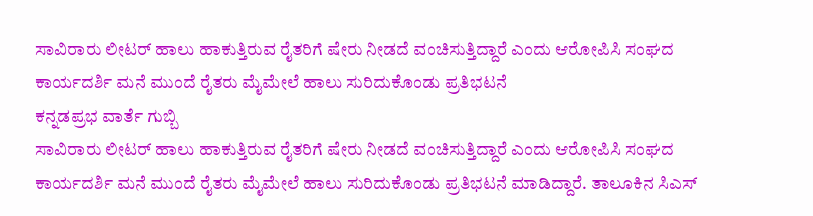ಸಾವಿರಾರು ಲೀಟರ್ ಹಾಲು ಹಾಕುತ್ತಿರುವ ರೈತರಿಗೆ ಷೇರು ನೀಡದೆ ವಂಚಿಸುತ್ತಿದ್ದಾರೆ ಎಂದು ಆರೋಪಿಸಿ ಸಂಘದ ಕಾರ್ಯದರ್ಶಿ ಮನೆ ಮುಂದೆ ರೈತರು ಮೈಮೇಲೆ ಹಾಲು ಸುರಿದುಕೊಂಡು ಪ್ರತಿಭಟನೆ
ಕನ್ನಡಪ್ರಭ ವಾರ್ತೆ ಗುಬ್ಬಿ
ಸಾವಿರಾರು ಲೀಟರ್ ಹಾಲು ಹಾಕುತ್ತಿರುವ ರೈತರಿಗೆ ಷೇರು ನೀಡದೆ ವಂಚಿಸುತ್ತಿದ್ದಾರೆ ಎಂದು ಆರೋಪಿಸಿ ಸಂಘದ ಕಾರ್ಯದರ್ಶಿ ಮನೆ ಮುಂದೆ ರೈತರು ಮೈಮೇಲೆ ಹಾಲು ಸುರಿದುಕೊಂಡು ಪ್ರತಿಭಟನೆ ಮಾಡಿದ್ದಾರೆ. ತಾಲೂಕಿನ ಸಿಎಸ್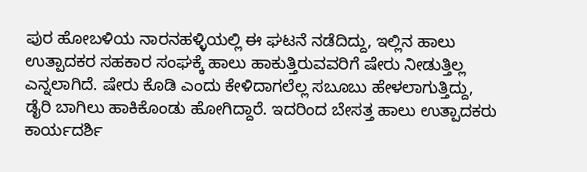ಪುರ ಹೋಬಳಿಯ ನಾರನಹಳ್ಳಿಯಲ್ಲಿ ಈ ಘಟನೆ ನಡೆದಿದ್ದು, ಇಲ್ಲಿನ ಹಾಲು ಉತ್ಪಾದಕರ ಸಹಕಾರ ಸಂಘಕ್ಕೆ ಹಾಲು ಹಾಕುತ್ತಿರುವವರಿಗೆ ಷೇರು ನೀಡುತ್ತಿಲ್ಲ ಎನ್ನಲಾಗಿದೆ. ಷೇರು ಕೊಡಿ ಎಂದು ಕೇಳಿದಾಗಲೆಲ್ಲ ಸಬೂಬು ಹೇಳಲಾಗುತ್ತಿದ್ದು, ಡೈರಿ ಬಾಗಿಲು ಹಾಕಿಕೊಂಡು ಹೋಗಿದ್ದಾರೆ. ಇದರಿಂದ ಬೇಸತ್ತ ಹಾಲು ಉತ್ಪಾದಕರು ಕಾರ್ಯದರ್ಶಿ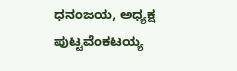ಧನಂಜಯ, ಅಧ್ಯಕ್ಷ ಪುಟ್ಟವೆಂಕಟಯ್ಯ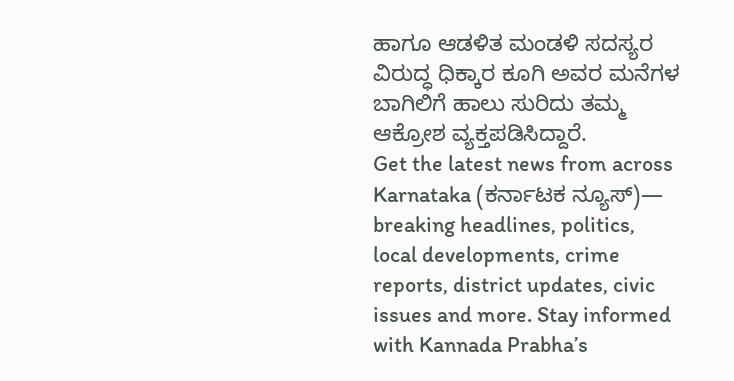ಹಾಗೂ ಆಡಳಿತ ಮಂಡಳಿ ಸದಸ್ಯರ ವಿರುದ್ಧ ಧಿಕ್ಕಾರ ಕೂಗಿ ಅವರ ಮನೆಗಳ ಬಾಗಿಲಿಗೆ ಹಾಲು ಸುರಿದು ತಮ್ಮ ಆಕ್ರೋಶ ವ್ಯಕ್ತಪಡಿಸಿದ್ದಾರೆ.
Get the latest news from across Karnataka (ಕರ್ನಾಟಕ ನ್ಯೂಸ್)— breaking headlines, politics, local developments, crime reports, district updates, civic issues and more. Stay informed with Kannada Prabha’s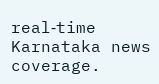real‑time Karnataka news coverage.